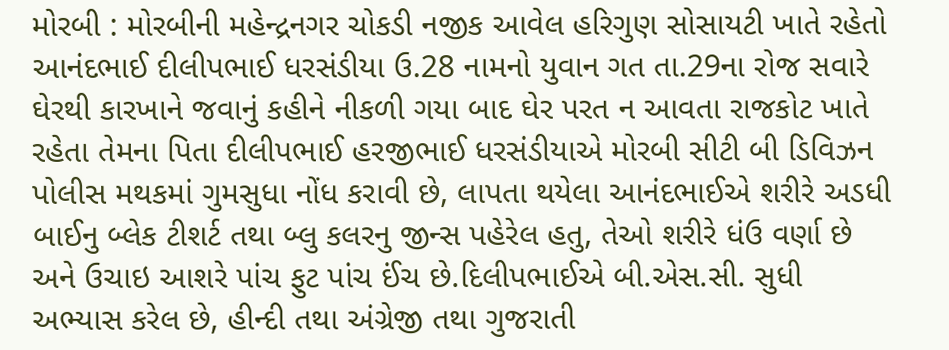મોરબી : મોરબીની મહેન્દ્રનગર ચોકડી નજીક આવેલ હરિગુણ સોસાયટી ખાતે રહેતો આનંદભાઈ દીલીપભાઈ ધરસંડીયા ઉ.28 નામનો યુવાન ગત તા.29ના રોજ સવારે ઘેરથી કારખાને જવાનું કહીને નીકળી ગયા બાદ ઘેર પરત ન આવતા રાજકોટ ખાતે રહેતા તેમના પિતા દીલીપભાઈ હરજીભાઈ ધરસંડીયાએ મોરબી સીટી બી ડિવિઝન પોલીસ મથકમાં ગુમસુધા નોંધ કરાવી છે, લાપતા થયેલા આનંદભાઈએ શરીરે અડધી બાઈનુ બ્લેક ટીશર્ટ તથા બ્લુ કલરનુ જીન્સ પહેરેલ હતુ, તેઓ શરીરે ધંઉ વર્ણા છે અને ઉચાઇ આશરે પાંચ ફુટ પાંચ ઈંચ છે.દિલીપભાઈએ બી.એસ.સી. સુધી અભ્યાસ કરેલ છે, હીન્દી તથા અંગ્રેજી તથા ગુજરાતી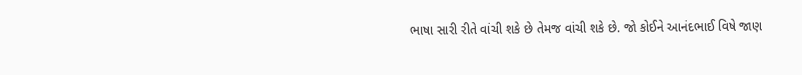ભાષા સારી રીતે વાંચી શકે છે તેમજ વાંચી શકે છે. જો કોઈને આનંદભાઈ વિષે જાણ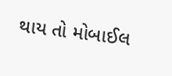થાય તો મોબાઈલ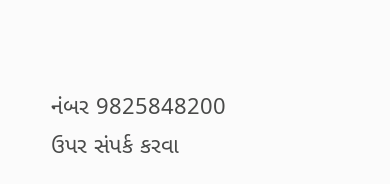નંબર 9825848200 ઉપર સંપર્ક કરવા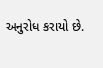અનુરોધ કરાયો છે.